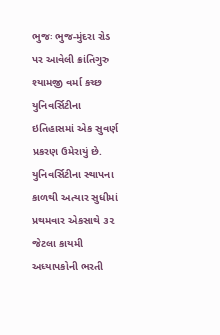ભુજઃ ભુજ-મુંદરા રોડ પર આવેલી ક્રાંતિગુરુ શ્યામજી વર્મા કચ્છ યુનિવર્સિટીના ઇતિહાસમાં એક સુવર્ણ પ્રકરણ ઉમેરાયું છે. યુનિવર્સિટીના સ્થાપના કાળથી અત્યાર સુધીમાં પ્રથમવાર એકસાથે ૩૨ જેટલા કાયમી અધ્યાપકોની ભરતી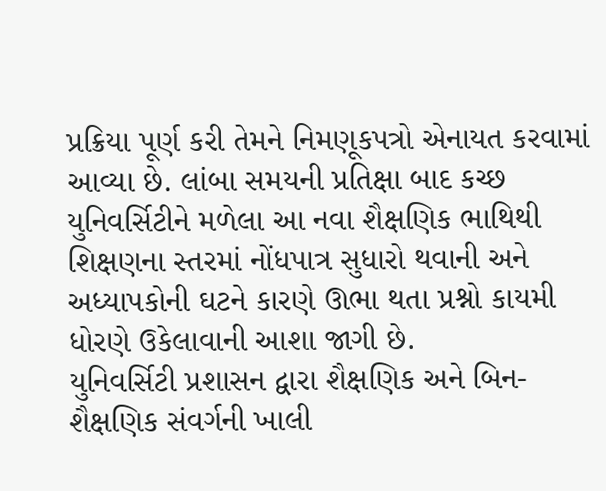પ્રક્રિયા પૂર્ણ કરી તેમને નિમણૂકપત્રો એનાયત કરવામાં આવ્યા છે. લાંબા સમયની પ્રતિક્ષા બાદ કચ્છ યુનિવર્સિટીને મળેલા આ નવા શૈક્ષણિક ભાથિથી શિક્ષણના સ્તરમાં નોંધપાત્ર સુધારો થવાની અને અધ્યાપકોની ઘટને કારણે ઊભા થતા પ્રશ્નો કાયમી ધોરણે ઉકેલાવાની આશા જાગી છે.
યુનિવર્સિટી પ્રશાસન દ્વારા શૈક્ષણિક અને બિન-શૈક્ષણિક સંવર્ગની ખાલી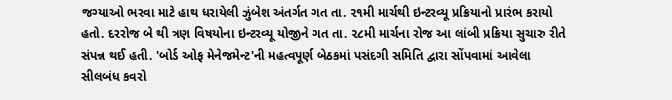જગ્યાઓ ભરવા માટે હાથ ધરાયેલી ઝુંબેશ અંતર્ગત ગત તા. ૨૧મી માર્ચથી ઇન્ટરવ્યૂ પ્રક્રિયાનો પ્રારંભ કરાયો હતો. દરરોજ બે થી ત્રણ વિષયોના ઇન્ટરવ્યૂ યોજીને ગત તા. ૨૮મી માર્ચના રોજ આ લાંબી પ્રક્રિયા સુચારુ રીતે સંપન્ન થઈ હતી. 'બોર્ડ ઓફ મેનેજમેન્ટ'ની મહત્વપૂર્ણ બેઠકમાં પસંદગી સમિતિ દ્વારા સોંપવામાં આવેલા સીલબંધ કવરો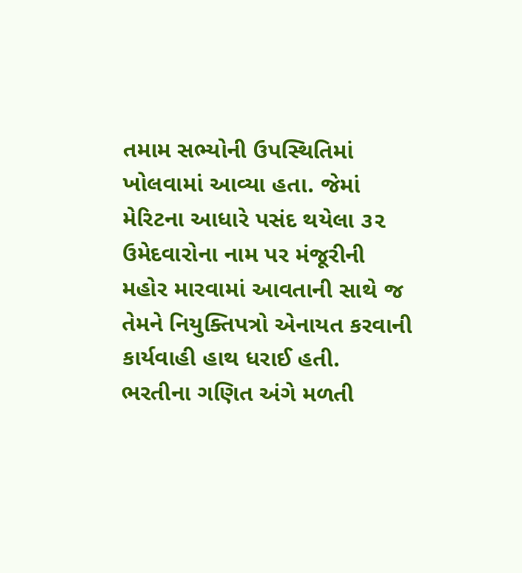તમામ સભ્યોની ઉપસ્થિતિમાં ખોલવામાં આવ્યા હતા. જેમાં મેરિટના આધારે પસંદ થયેલા ૩૨ ઉમેદવારોના નામ પર મંજૂરીની મહોર મારવામાં આવતાની સાથે જ તેમને નિયુક્તિપત્રો એનાયત કરવાની કાર્યવાહી હાથ ધરાઈ હતી.
ભરતીના ગણિત અંગે મળતી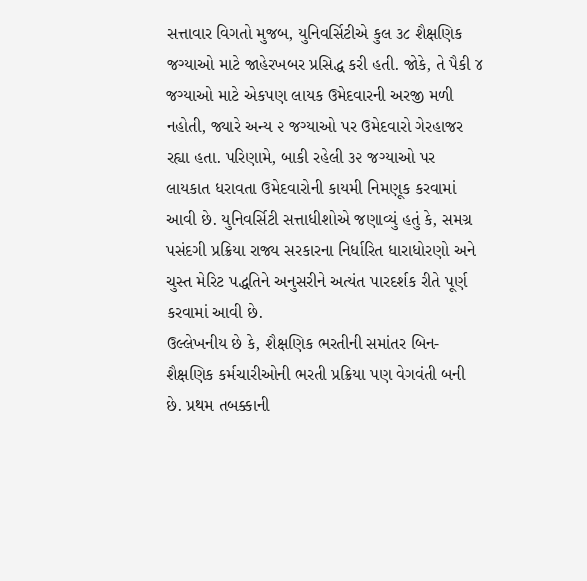સત્તાવાર વિગતો મુજબ, યુનિવર્સિટીએ કુલ ૩૮ શૈક્ષણિક જગ્યાઓ માટે જાહેરખબર પ્રસિદ્ધ કરી હતી. જોકે, તે પૈકી ૪ જગ્યાઓ માટે એકપણ લાયક ઉમેદવારની અરજી મળી નહોતી, જ્યારે અન્ય ૨ જગ્યાઓ પર ઉમેદવારો ગેરહાજર રહ્યા હતા. પરિણામે, બાકી રહેલી ૩૨ જગ્યાઓ પર લાયકાત ધરાવતા ઉમેદવારોની કાયમી નિમણૂક કરવામાં આવી છે. યુનિવર્સિટી સત્તાધીશોએ જણાવ્યું હતું કે, સમગ્ર પસંદગી પ્રક્રિયા રાજ્ય સરકારના નિર્ધારિત ધારાધોરણો અને ચુસ્ત મેરિટ પદ્ધતિને અનુસરીને અત્યંત પારદર્શક રીતે પૂર્ણ કરવામાં આવી છે.
ઉલ્લેખનીય છે કે, શૈક્ષણિક ભરતીની સમાંતર બિન-શૈક્ષણિક કર્મચારીઓની ભરતી પ્રક્રિયા પણ વેગવંતી બની છે. પ્રથમ તબક્કાની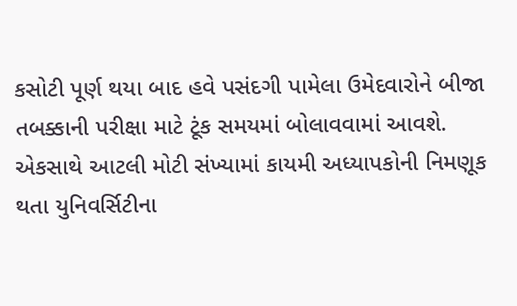કસોટી પૂર્ણ થયા બાદ હવે પસંદગી પામેલા ઉમેદવારોને બીજા તબક્કાની પરીક્ષા માટે ટૂંક સમયમાં બોલાવવામાં આવશે. એકસાથે આટલી મોટી સંખ્યામાં કાયમી અધ્યાપકોની નિમણૂક થતા યુનિવર્સિટીના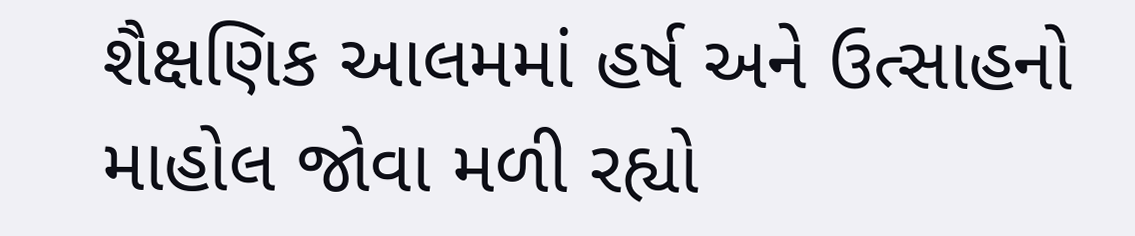શૈક્ષણિક આલમમાં હર્ષ અને ઉત્સાહનો માહોલ જોવા મળી રહ્યો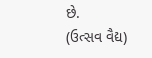છે.
(ઉત્સવ વૈદ્ય)